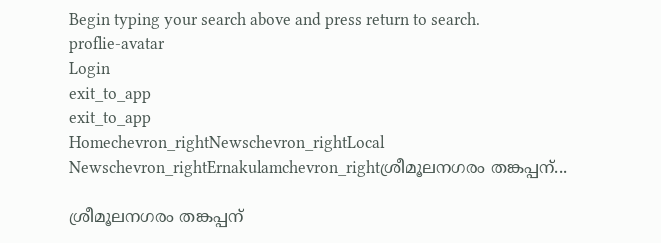Begin typing your search above and press return to search.
proflie-avatar
Login
exit_to_app
exit_to_app
Homechevron_rightNewschevron_rightLocal Newschevron_rightErnakulamchevron_rightശ്രീമൂലനഗരം തങ്കപ്പന്...

ശ്രീമൂലനഗരം തങ്കപ്പന്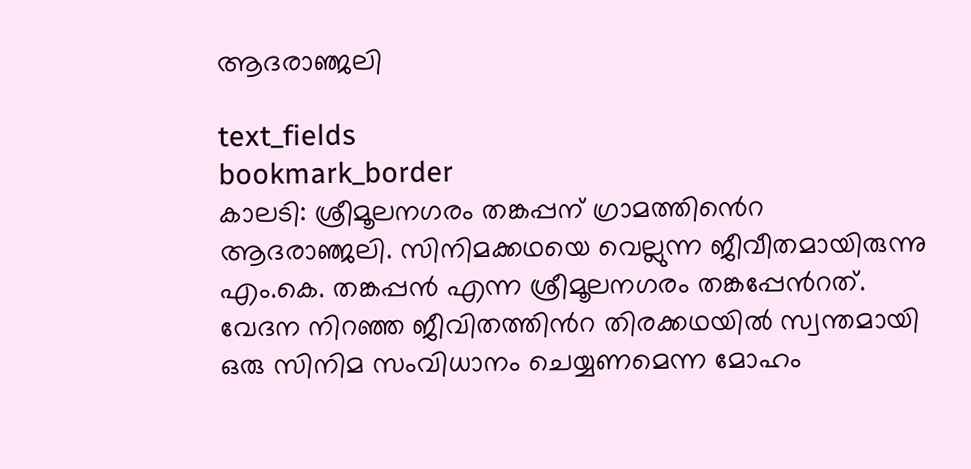ആദരാഞ്ജലി

text_fields
bookmark_border
കാലടി: ശ്രീമൂലനഗരം തങ്കപ്പന് ഗ്രാമത്തിൻെറ ആദരാഞ്ജലി. സിനിമക്കഥയെ വെല്ലുന്ന ജീവീതമായിരുന്നു എം.കെ. തങ്കപ്പൻ എന്ന ശ്രീമൂലനഗരം തങ്കപ്പേൻറത്. വേദന നിറഞ്ഞ ജീവിതത്തിൻറ തിരക്കഥയിൽ സ്വന്തമായി ഒരു സിനിമ സംവിധാനം ചെയ്യണമെന്ന മോഹം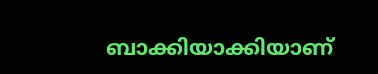ബാക്കിയാക്കിയാണ്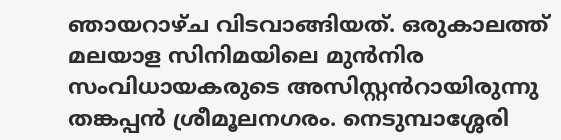ഞായറാഴ്ച വിടവാങ്ങിയത്. ഒരുകാലത്ത് മലയാള സിനിമയിലെ മുൻനിര സംവിധായകരുടെ അസിസ്റ്റൻറായിരുന്നു തങ്കപ്പൻ ശ്രീമൂലനഗരം. നെടുമ്പാശ്ശേരി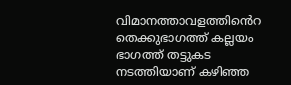വിമാനത്താവളത്തിൻെറ തെക്കുഭാഗത്ത് കല്ലയം ഭാഗത്ത് തട്ടുകട നടത്തിയാണ് കഴിഞ്ഞ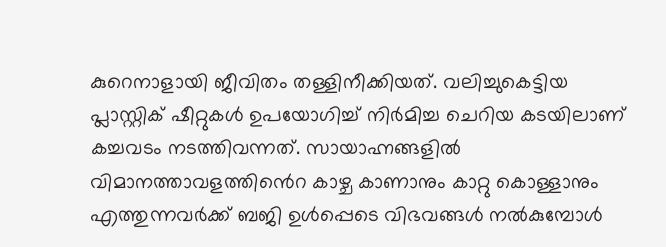കുറെനാളായി ജീവിതം തള്ളിനീക്കിയത്. വലിച്ചുകെട്ടിയ പ്ലാസ്റ്റിക് ഷീറ്റുകൾ ഉപയോഗിച്ച് നിർമിച്ച ചെറിയ കടയിലാണ് കച്ചവടം നടത്തിവന്നത്. സായാഹ്നങ്ങളിൽ വിമാനത്താവളത്തിൻെറ കാഴ്ച കാണാനും കാറ്റു കൊള്ളാനും എത്തുന്നവർക്ക് ബജി ഉൾപ്പെടെ വിഭവങ്ങൾ നൽകുമ്പോൾ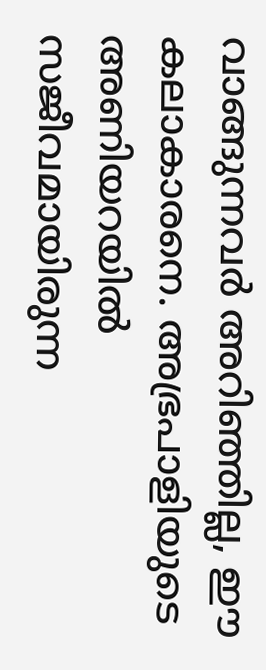വാങ്ങുന്നവർ അറിഞ്ഞില്ല, ഈ കലാകാരനെ. അഭ്രപാളിയുടെ അണിയറയിൽ സജീവമായിരുന്ന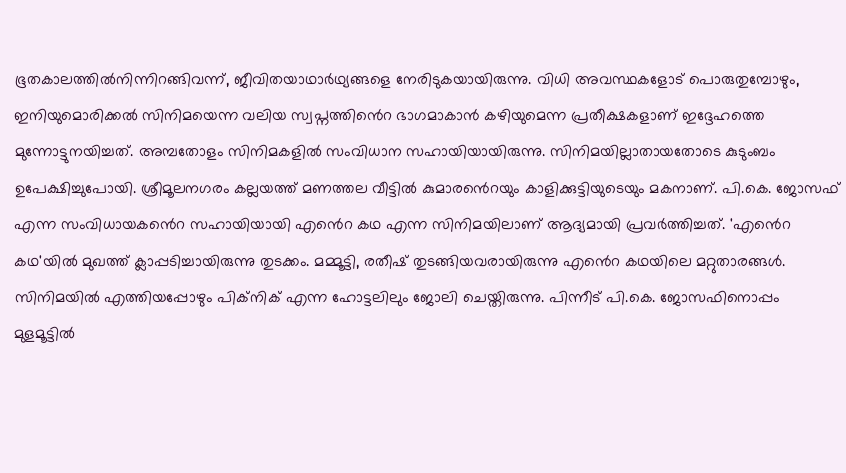ഭൂതകാലത്തിൽനിന്നിറങ്ങിവന്ന്, ജീവിതയാഥാർഥ്യങ്ങളെ നേരിടുകയായിരുന്നു. വിധി അവസ്ഥകളോട് പൊരുതുമ്പോഴും, ഇനിയുമൊരിക്കൽ സിനിമയെന്ന വലിയ സ്വപ്നത്തിൻെറ ഭാഗമാകാൻ കഴിയുമെന്ന പ്രതീക്ഷകളാണ് ഇദ്ദേഹത്തെ മുന്നോട്ടുനയിച്ചത്. അമ്പതോളം സിനിമകളിൽ സംവിധാന സഹായിയായിരുന്നു. സിനിമയില്ലാതായതോടെ കുടുംബം ഉപേക്ഷിച്ചുപോയി. ശ്രീമൂലനഗരം കല്ലയത്ത് മണത്തല വീട്ടിൽ കുമാരൻെറയും കാളിക്കുട്ടിയുടെയും മകനാണ്. പി.കെ. ജോസഫ് എന്ന സംവിധായകൻെറ സഹായിയായി എൻെറ കഥ എന്ന സിനിമയിലാണ് ആദ്യമായി പ്രവർത്തിച്ചത്. 'എൻെറ കഥ'യിൽ മുഖത്ത് ക്ലാപ്പടിച്ചായിരുന്നു തുടക്കം. മമ്മൂട്ടി, രതീഷ് തുടങ്ങിയവരായിരുന്നു എൻെറ കഥയിലെ മറ്റുതാരങ്ങൾ. സിനിമയിൽ എത്തിയപ്പോഴും പിക്നിക് എന്ന ഹോട്ടലിലും ജോലി ചെയ്തിരുന്നു. പിന്നീട് പി.കെ. ജോസഫിനൊപ്പം മുളമൂട്ടിൽ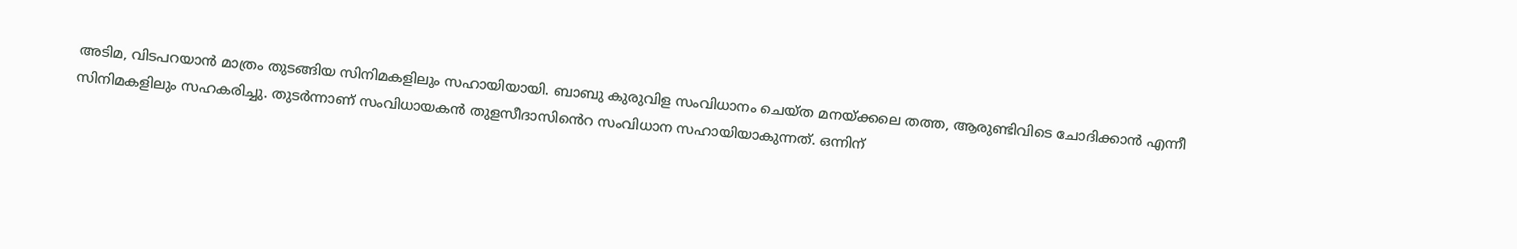അടിമ, വിടപറയാൻ മാത്രം തുടങ്ങിയ സിനിമകളിലും സഹായിയായി. ബാബു കുരുവിള സംവിധാനം ചെയ്ത മനയ്ക്കലെ തത്ത, ആരുണ്ടിവിടെ ചോദിക്കാൻ എന്നീ സിനിമകളിലും സഹകരിച്ചു. തുടർന്നാണ് സംവിധായകൻ തുളസീദാസിൻെറ സംവിധാന സഹായിയാകുന്നത്. ഒന്നിന്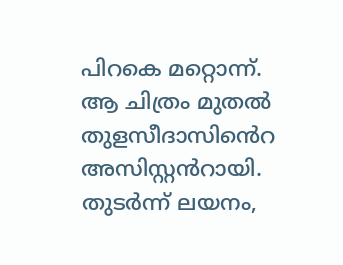പിറകെ മറ്റൊന്ന്. ആ ചിത്രം മുതൽ തുളസീദാസിൻെറ അസിസ്റ്റൻറായി. തുടർന്ന് ലയനം,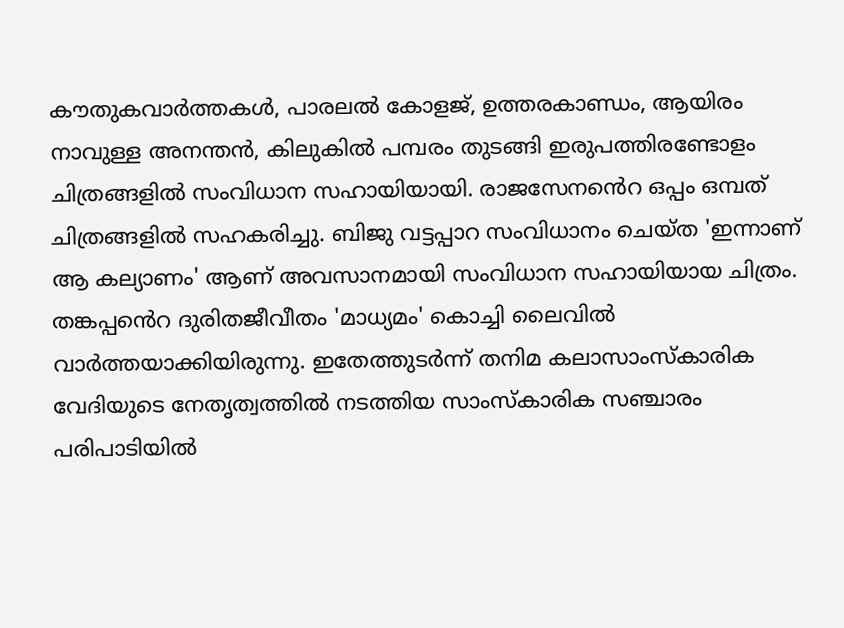കൗതുകവാർത്തകൾ, പാരലൽ കോളജ്, ഉത്തരകാണ്ഡം, ആയിരം നാവുള്ള അനന്തൻ, കിലുകിൽ പമ്പരം തുടങ്ങി ഇരുപത്തിരണ്ടോളം ചിത്രങ്ങളിൽ സംവിധാന സഹായിയായി. രാജസേനൻെറ ഒപ്പം ഒമ്പത് ചിത്രങ്ങളിൽ സഹകരിച്ചു. ബിജു വട്ടപ്പാറ സംവിധാനം ചെയ്ത 'ഇന്നാണ് ആ കല്യാണം' ആണ് അവസാനമായി സംവിധാന സഹായിയായ ചിത്രം. തങ്കപ്പൻെറ ദുരിതജീവീതം 'മാധ്യമം' കൊച്ചി ലൈവിൽ വാർത്തയാക്കിയിരുന്നു. ഇതേത്തുടർന്ന് തനിമ കലാസാംസ്കാരിക വേദിയുടെ നേതൃത്വത്തിൽ നടത്തിയ സാംസ്കാരിക സഞ്ചാരം പരിപാടിയിൽ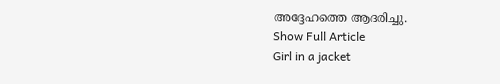അദ്ദേഹത്തെ ആദരിച്ചു.
Show Full Article
Girl in a jacket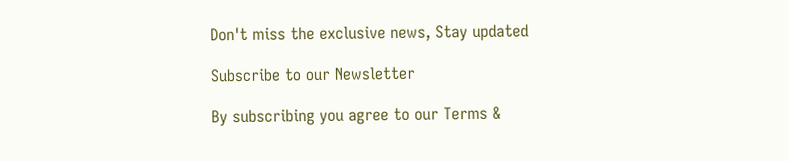Don't miss the exclusive news, Stay updated

Subscribe to our Newsletter

By subscribing you agree to our Terms &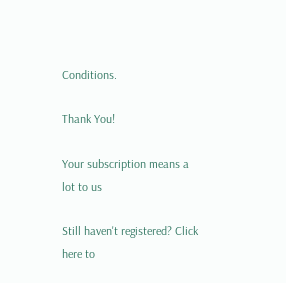Conditions.

Thank You!

Your subscription means a lot to us

Still haven't registered? Click here to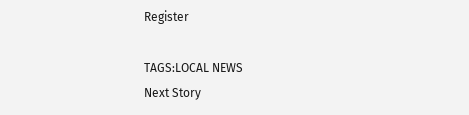Register

TAGS:LOCAL NEWS
Next Story